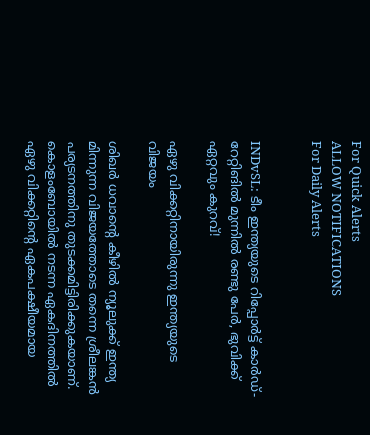For Quick Alerts
ALLOW NOTIFICATIONS
For Daily Alerts


INDvSL: ടീം ഇന്ത്യയുടെ റിപ്പോര്‍ട്ട് കാര്‍ഡ്- റേറ്റിങില്‍ മുന്നില്‍ രണ്ടു പേര്‍, ഭുവിക്ക് ഏറ്റവും കുറവ്!

ഏഴു വിക്കറ്റിനായിരുന്നു ഇന്ത്യയുടെ വിജയം

ശിഖര്‍ ധവാന്റെ കീഴില്‍ ന്യൂലുക്ക് ഇന്ത്യ മിന്നുന്ന വിജയത്തോടെ തന്നെ ശ്രീലങ്കന്‍ പര്യടനത്തിനു തുടക്കമിട്ടിരിക്കുകയാണ്. കൊളംബോയില്‍ നടന്ന ഏകദിനത്തില്‍ ഏഴു വിക്കറ്റിന്റെ ഏകപക്ഷീയമായ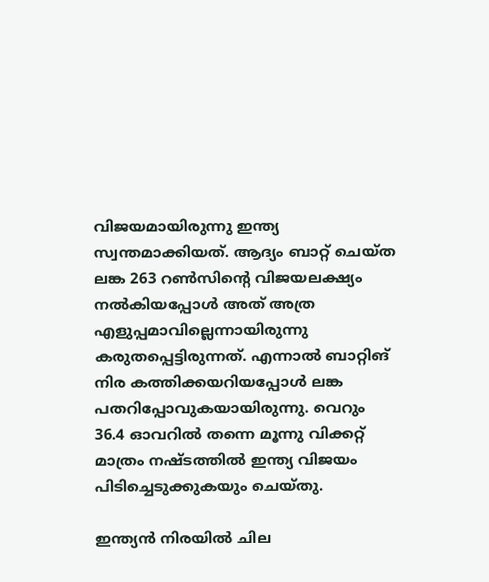വിജയമായിരുന്നു ഇന്ത്യ സ്വന്തമാക്കിയത്. ആദ്യം ബാറ്റ് ചെയ്ത ലങ്ക 263 റണ്‍സിന്റെ വിജയലക്ഷ്യം നല്‍കിയപ്പോള്‍ അത് അത്ര എളുപ്പമാവില്ലെന്നായിരുന്നു കരുതപ്പെട്ടിരുന്നത്. എന്നാല്‍ ബാറ്റിങ് നിര കത്തിക്കയറിയപ്പോള്‍ ലങ്ക പതറിപ്പോവുകയായിരുന്നു. വെറും 36.4 ഓവറില്‍ തന്നെ മൂന്നു വിക്കറ്റ് മാത്രം നഷ്ടത്തില്‍ ഇന്ത്യ വിജയം പിടിച്ചെടുക്കുകയും ചെയ്തു.

ഇന്ത്യന്‍ നിരയില്‍ ചില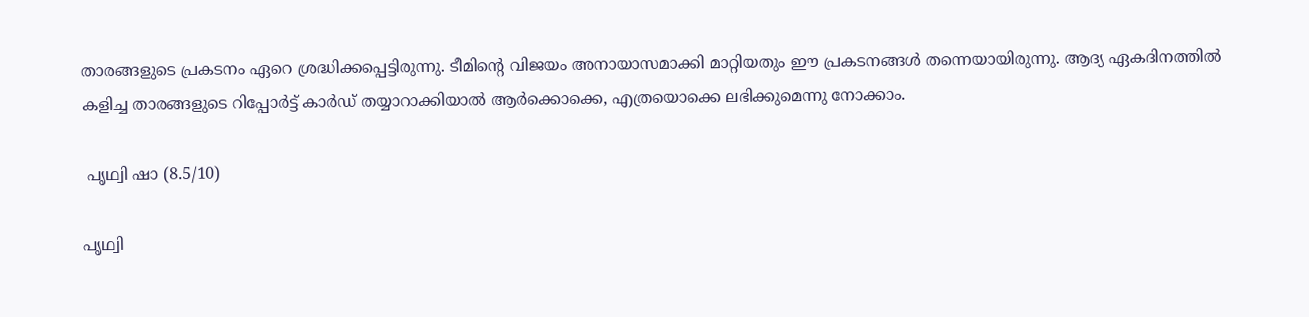താരങ്ങളുടെ പ്രകടനം ഏറെ ശ്രദ്ധിക്കപ്പെട്ടിരുന്നു. ടീമിന്റെ വിജയം അനായാസമാക്കി മാറ്റിയതും ഈ പ്രകടനങ്ങള്‍ തന്നെയായിരുന്നു. ആദ്യ ഏകദിനത്തില്‍ കളിച്ച താരങ്ങളുടെ റിപ്പോര്‍ട്ട് കാര്‍ഡ് തയ്യാറാക്കിയാല്‍ ആര്‍ക്കൊക്കെ, എത്രയൊക്കെ ലഭിക്കുമെന്നു നോക്കാം.

 പൃഥ്വി ഷാ (8.5/10)

പൃഥ്വി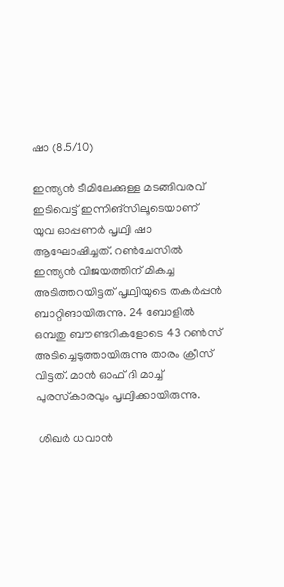ഷാ (8.5/10)

ഇന്ത്യന്‍ ടീമിലേക്കുള്ള മടങ്ങിവരവ് ഇടിവെട്ട് ഇന്നിങ്‌സിലൂടെയാണ് യുവ ഓപ്പണര്‍ പൃഥ്വി ഷാ ആഘോഷിച്ചത്. റണ്‍ചേസില്‍ ഇന്ത്യന്‍ വിജയത്തിന് മികച്ച അടിത്തറയിട്ടത് പൃഥ്വിയുടെ തകര്‍പ്പന്‍ ബാറ്റിങായിരുന്നു. 24 ബോളില്‍ ഒമ്പതു ബൗണ്ടറികളോടെ 43 റണ്‍സ് അടിച്ചെടുത്തായിരുന്നു താരം ക്രീസ് വിട്ടത്. മാന്‍ ഓഫ് ദി മാച്ച് പുരസ്‌കാരവും പൃഥ്വിക്കായിരുന്നു.

 ശിഖര്‍ ധവാന്‍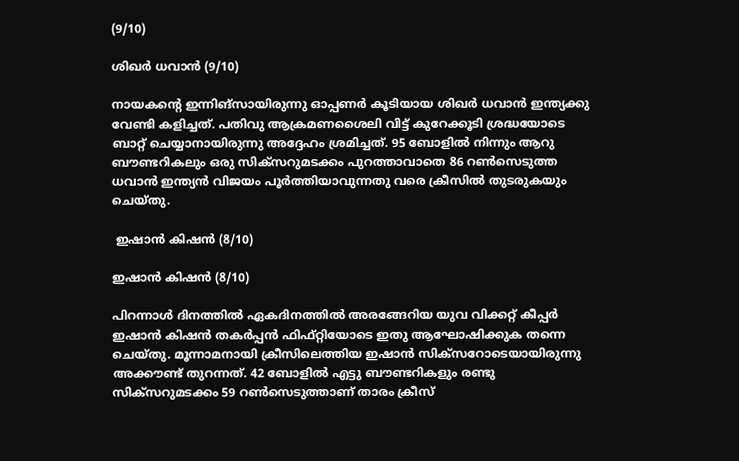(9/10)

ശിഖര്‍ ധവാന്‍ (9/10)

നായകന്റെ ഇന്നിങ്‌സായിരുന്നു ഓപ്പണര്‍ കൂടിയായ ശിഖര്‍ ധവാന്‍ ഇന്ത്യക്കു വേണ്ടി കളിച്ചത്. പതിവു ആക്രമണശൈലി വിട്ട് കുറേക്കൂടി ശ്രദ്ധയോടെ ബാറ്റ് ചെയ്യാനായിരുന്നു അദ്ദേഹം ശ്രമിച്ചത്. 95 ബോളില്‍ നിന്നും ആറു ബൗണ്ടറികലും ഒരു സിക്‌സറുമടക്കം പുറത്താവാതെ 86 റണ്‍സെടുത്ത ധവാന്‍ ഇന്ത്യന്‍ വിജയം പൂര്‍ത്തിയാവുന്നതു വരെ ക്രീസില്‍ തുടരുകയും ചെയ്തു.

 ഇഷാന്‍ കിഷന്‍ (8/10)

ഇഷാന്‍ കിഷന്‍ (8/10)

പിറന്നാള്‍ ദിനത്തില്‍ ഏകദിനത്തില്‍ അരങ്ങേറിയ യുവ വിക്കറ്റ് കീപ്പര്‍ ഇഷാന്‍ കിഷന്‍ തകര്‍പ്പന്‍ ഫിഫ്റ്റിയോടെ ഇതു ആഘോഷിക്കുക തന്നെ ചെയ്തു. മൂന്നാമനായി ക്രീസിലെത്തിയ ഇഷാന്‍ സിക്‌സറോടെയായിരുന്നു അക്കൗണ്ട് തുറന്നത്. 42 ബോളില്‍ എട്ടു ബൗണ്ടറികളും രണ്ടു സിക്‌സറുമടക്കം 59 റണ്‍സെടുത്താണ് താരം ക്രീസ്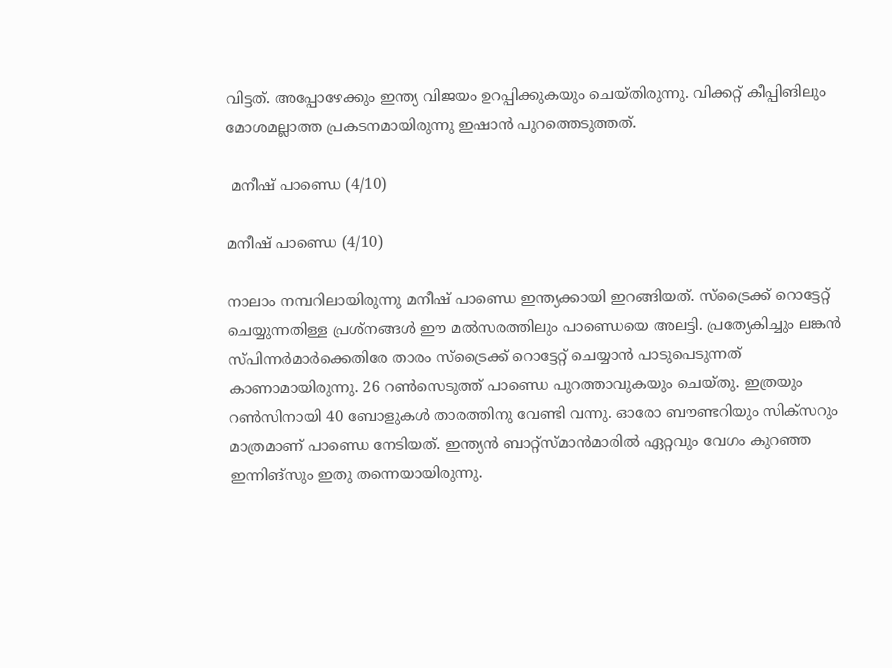വിട്ടത്. അപ്പോഴേക്കും ഇന്ത്യ വിജയം ഉറപ്പിക്കുകയും ചെയ്തിരുന്നു. വിക്കറ്റ് കീപ്പിങിലും മോശമല്ലാത്ത പ്രകടനമായിരുന്നു ഇഷാന്‍ പുറത്തെടുത്തത്.

 മനീഷ് പാണ്ഡെ (4/10)

മനീഷ് പാണ്ഡെ (4/10)

നാലാം നമ്പറിലായിരുന്നു മനീഷ് പാണ്ഡെ ഇന്ത്യക്കായി ഇറങ്ങിയത്. സ്‌ട്രൈക്ക് റൊട്ടേറ്റ് ചെയ്യുന്നതിള്ള പ്രശ്‌നങ്ങള്‍ ഈ മല്‍സരത്തിലും പാണ്ഡെയെ അലട്ടി. പ്രത്യേകിച്ചും ലങ്കന്‍ സ്പിന്നര്‍മാര്‍ക്കെതിരേ താരം സ്‌ട്രൈക്ക് റൊട്ടേറ്റ് ചെയ്യാന്‍ പാടുപെടുന്നത് കാണാമായിരുന്നു. 26 റണ്‍സെടുത്ത് പാണ്ഡെ പുറത്താവുകയും ചെയ്തു. ഇത്രയും റണ്‍സിനായി 40 ബോളുകള്‍ താരത്തിനു വേണ്ടി വന്നു. ഓരോ ബൗണ്ടറിയും സിക്‌സറും മാത്രമാണ് പാണ്ഡെ നേടിയത്. ഇന്ത്യന്‍ ബാറ്റ്‌സ്മാന്‍മാരില്‍ ഏറ്റവും വേഗം കുറഞ്ഞ ഇന്നിങ്‌സും ഇതു തന്നെയായിരുന്നു.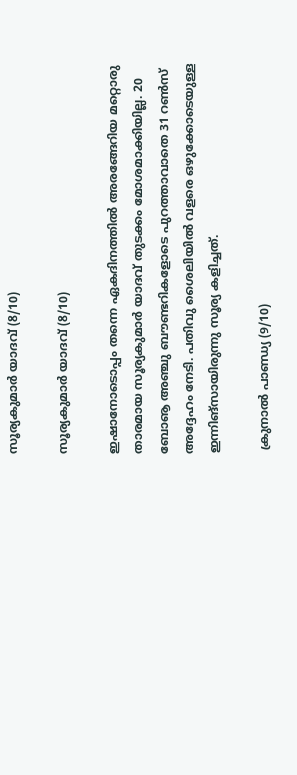സൂര്യകുമാര്‍ യാദവ് (8/10)

സൂര്യകുമാര്‍ യാദവ് (8/10)

ഇഷാനോടൊപ്പം തന്നെ ഏകദിനത്തില്‍ അരങ്ങേറിയ മറ്റൊരു താരമായ സൂര്യകുമാര്‍ യാദവ് തുടക്കം മോശമാക്കിയില്ല. 20 ബോൡ അഞ്ചു ബൗണ്ടറികളോടെ പുറത്താവാതെ 31 റണ്‍സ് അദ്ദേഹം നേടി. പതിവു ശൈലിയില്‍ വളരെ ഒഴുക്കോടെയുള്ള ഇന്നിങ്‌സായിരുന്നു സൂര്യ കളിച്ചത്.

 ക്രുനാല്‍ പാണ്ഡ്യ (9/10)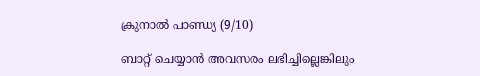ക്രുനാല്‍ പാണ്ഡ്യ (9/10)

ബാറ്റ് ചെയ്യാന്‍ അവസരം ലഭിച്ചില്ലെങ്കിലും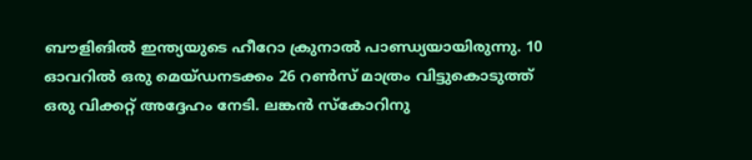ബൗളിങില്‍ ഇന്ത്യയുടെ ഹീറോ ക്രുനാല്‍ പാണ്ഡ്യയായിരുന്നു. 10 ഓവറില്‍ ഒരു മെയ്ഡനടക്കം 26 റണ്‍സ് മാത്രം വിട്ടുകൊടുത്ത് ഒരു വിക്കറ്റ് അദ്ദേഹം നേടി. ലങ്കന്‍ സ്‌കോറിനു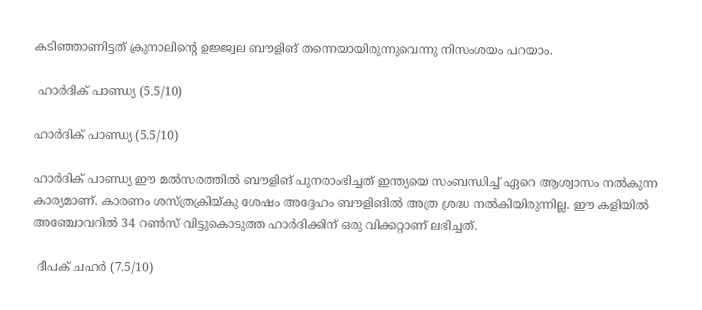കടിഞ്ഞാണിട്ടത് ക്രുനാലിന്റെ ഉജ്ജ്വല ബൗളിങ് തന്നെയായിരുന്നുവെന്നു നിസംശയം പറയാം.

 ഹാര്‍ദിക് പാണ്ഡ്യ (5.5/10)

ഹാര്‍ദിക് പാണ്ഡ്യ (5.5/10)

ഹാര്‍ദിക് പാണ്ഡ്യ ഈ മല്‍സരത്തില്‍ ബൗളിങ് പുനരാംഭിച്ചത് ഇന്ത്യയെ സംബന്ധിച്ച് ഏറെ ആശ്വാസം നല്‍കുന്ന കാര്യമാണ്. കാരണം ശസ്ത്രക്രിയ്കു ശേഷം അദ്ദേഹം ബൗളിങില്‍ അത്ര ശ്രദ്ധ നല്‍കിയിരുന്നില്ല. ഈ കളിയില്‍ അഞ്ചോവറില്‍ 34 റണ്‍സ് വിട്ടുകൊടുത്ത ഹാര്‍ദിക്കിന് ഒരു വിക്കറ്റാണ് ലഭിച്ചത്.

 ദീപക് ചഹര്‍ (7.5/10)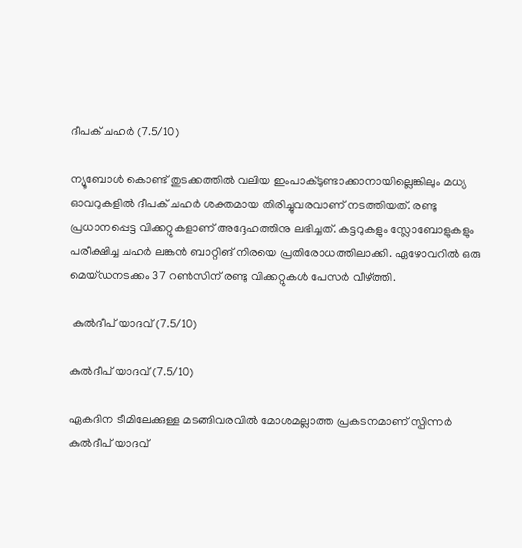ദീപക് ചഹര്‍ (7.5/10)

ന്യൂബോള്‍ കൊണ്ട് തുടക്കത്തില്‍ വലിയ ഇംപാക്ടുണ്ടാക്കാനായില്ലെങ്കിലും മധ്യ ഓവറുകളില്‍ ദീപക് ചഹര്‍ ശക്തമായ തിരിച്ചുവരവാണ് നടത്തിയത്. രണ്ടു പ്രധാനപ്പെട്ട വിക്കറ്റുകളാണ് അദ്ദേഹത്തിനു ലഭിച്ചത്. കട്ടറുകളും സ്ലോബോളുകളും പരീക്ഷിച്ച ചഹര്‍ ലങ്കന്‍ ബാറ്റിങ് നിരയെ പ്രതിരോധത്തിലാക്കി. ഏഴോവറില്‍ ഒരു മെയ്ഡനടക്കം 37 റണ്‍സിന് രണ്ടു വിക്കറ്റുകള്‍ പേസര്‍ വീഴ്ത്തി.

 കുല്‍ദീപ് യാദവ് (7.5/10)

കുല്‍ദീപ് യാദവ് (7.5/10)

ഏകദിന ടീമിലേക്കുള്ള മടങ്ങിവരവില്‍ മോശമല്ലാത്ത പ്രകടനമാണ് സ്പിന്നര്‍ കുല്‍ദീപ് യാദവ്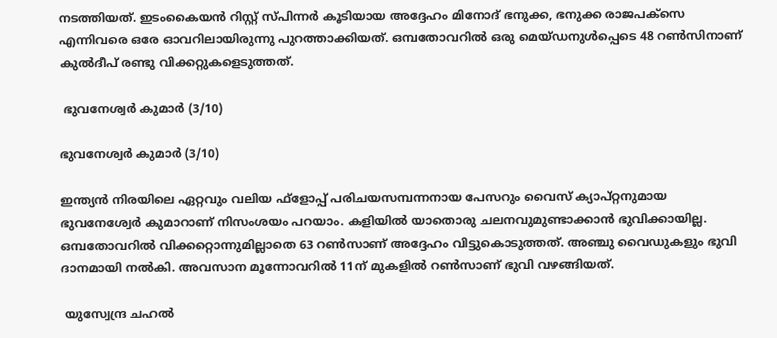നടത്തിയത്. ഇടംകൈയന്‍ റിസ്റ്റ് സ്പിന്നര്‍ കൂടിയായ അദ്ദേഹം മിനോദ് ഭനുക്ക, ഭനുക്ക രാജപക്‌സെ എന്നിവരെ ഒരേ ഓവറിലായിരുന്നു പുറത്താക്കിയത്. ഒമ്പതോവറില്‍ ഒരു മെയ്ഡനുള്‍പ്പെടെ 48 റണ്‍സിനാണ് കുല്‍ദീപ് രണ്ടു വിക്കറ്റുകളെടുത്തത്.

 ഭുവനേശ്വര്‍ കുമാര്‍ (3/10)

ഭുവനേശ്വര്‍ കുമാര്‍ (3/10)

ഇന്ത്യന്‍ നിരയിലെ ഏറ്റവും വലിയ ഫ്‌ളോപ്പ് പരിചയസമ്പന്നനായ പേസറും വൈസ് ക്യാപ്റ്റനുമായ ഭുവനേശ്വേര്‍ കുമാറാണ് നിസംശയം പറയാം. കളിയില്‍ യാതൊരു ചലനവുമുണ്ടാക്കാന്‍ ഭുവിക്കായില്ല. ഒമ്പതോവറില്‍ വിക്കറ്റൊന്നുമില്ലാതെ 63 റണ്‍സാണ് അദ്ദേഹം വിട്ടുകൊടുത്തത്. അഞ്ചു വൈഡുകളും ഭുവി ദാനമായി നല്‍കി. അവസാന മൂന്നോവറില്‍ 11ന് മുകളില്‍ റണ്‍സാണ് ഭുവി വഴങ്ങിയത്.

 യുസ്വേന്ദ്ര ചഹല്‍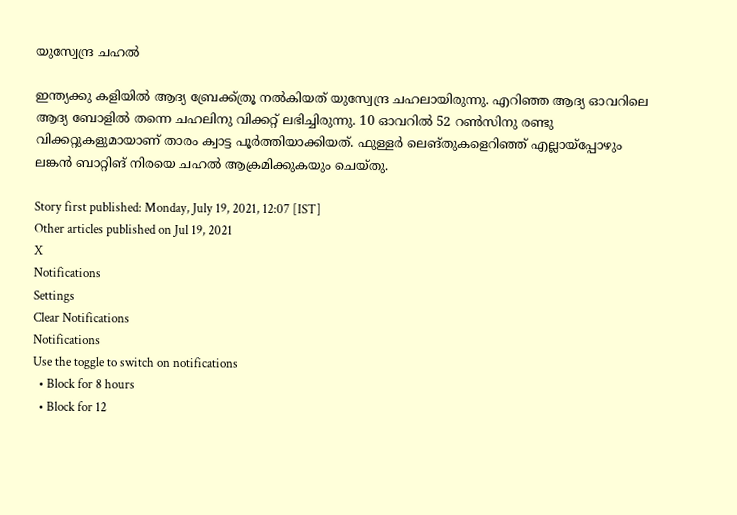യുസ്വേന്ദ്ര ചഹല്‍

ഇന്ത്യക്കു കളിയില്‍ ആദ്യ ബ്രേക്ക്ത്രൂ നല്‍കിയത് യുസ്വേന്ദ്ര ചഹലായിരുന്നു. എറിഞ്ഞ ആദ്യ ഓവറിലെ ആദ്യ ബോളില്‍ തന്നെ ചഹലിനു വിക്കറ്റ് ലഭിച്ചിരുന്നു. 10 ഓവറില്‍ 52 റണ്‍സിനു രണ്ടു വിക്കറ്റുകളുമായാണ് താരം ക്വാട്ട പൂര്‍ത്തിയാക്കിയത്. ഫുള്ളര്‍ ലെങ്തുകളെറിഞ്ഞ് എല്ലായ്‌പ്പോഴും ലങ്കന്‍ ബാറ്റിങ് നിരയെ ചഹല്‍ ആക്രമിക്കുകയും ചെയ്തു.

Story first published: Monday, July 19, 2021, 12:07 [IST]
Other articles published on Jul 19, 2021
X
Notifications
Settings
Clear Notifications
Notifications
Use the toggle to switch on notifications
  • Block for 8 hours
  • Block for 12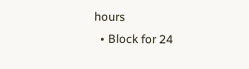hours
  • Block for 24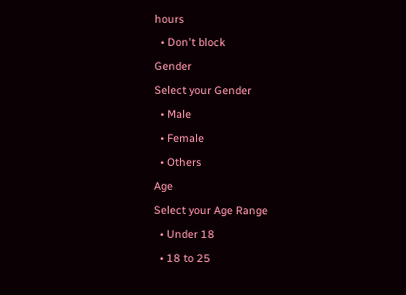hours
  • Don't block
Gender
Select your Gender
  • Male
  • Female
  • Others
Age
Select your Age Range
  • Under 18
  • 18 to 25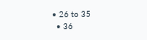• 26 to 35
  • 36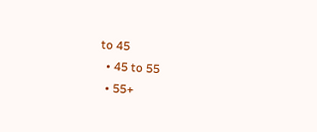to 45
  • 45 to 55
  • 55+